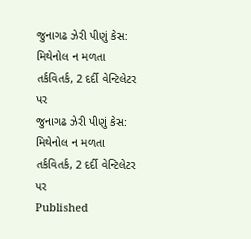જુનાગઢ ઝેરી પીણું કેસ: મિથેનોલ ન મળતા તર્કવિતર્ક, 2 દર્દી વેન્ટિલેટર પર
જુનાગઢ ઝેરી પીણું કેસ: મિથેનોલ ન મળતા તર્કવિતર્ક, 2 દર્દી વેન્ટિલેટર પર
Published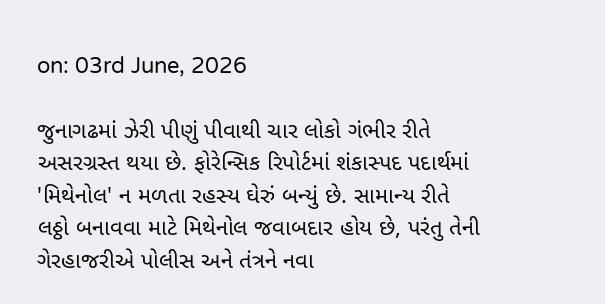on: 03rd June, 2026

જુનાગઢમાં ઝેરી પીણું પીવાથી ચાર લોકો ગંભીર રીતે અસરગ્રસ્ત થયા છે. ફોરેન્સિક રિપોર્ટમાં શંકાસ્પદ પદાર્થમાં 'મિથેનોલ' ન મળતા રહસ્ય ઘેરું બન્યું છે. સામાન્ય રીતે લઠ્ઠો બનાવવા માટે મિથેનોલ જવાબદાર હોય છે, પરંતુ તેની ગેરહાજરીએ પોલીસ અને તંત્રને નવા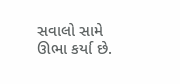સવાલો સામે ઊભા કર્યા છે.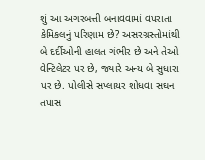શું આ અગરબત્તી બનાવવામાં વપરાતા કેમિકલનું પરિણામ છે? અસરગ્રસ્તોમાંથી બે દર્દીઓની હાલત ગંભીર છે અને તેઓ વેન્ટિલેટર પર છે, જ્યારે અન્ય બે સુધારા પર છે. પોલીસે સપ્લાયર શોધવા સઘન તપાસ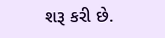શરૂ કરી છે.